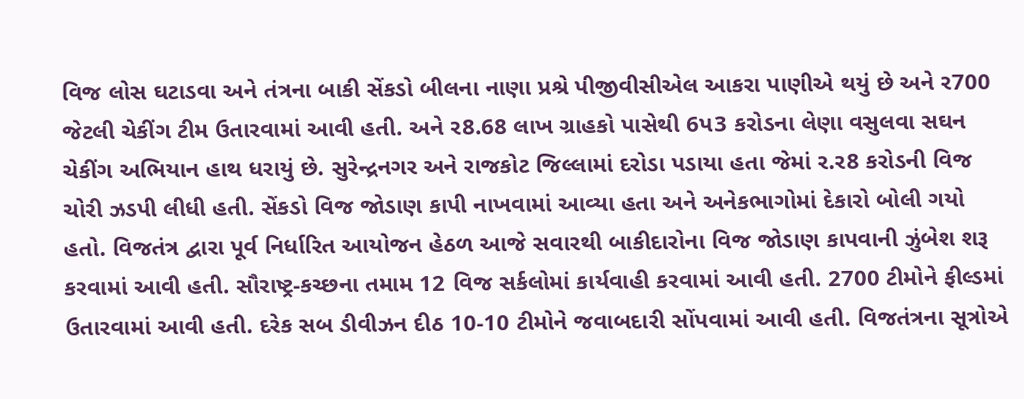વિજ લોસ ઘટાડવા અને તંત્રના બાકી સેંકડો બીલના નાણા પ્રશ્રે પીજીવીસીએલ આકરા પાણીએ થયું છે અને ર700 જેટલી ચેકીંગ ટીમ ઉતારવામાં આવી હતી. અને ર8.68 લાખ ગ્રાહકો પાસેથી 6પ3 કરોડના લેણા વસુલવા સઘન ચેકીંગ અભિયાન હાથ ધરાયું છે. સુરેન્દ્રનગર અને રાજકોટ જિલ્લામાં દરોડા પડાયા હતા જેમાં ર.ર8 કરોડની વિજ ચોરી ઝડપી લીધી હતી. સેંકડો વિજ જોડાણ કાપી નાખવામાં આવ્યા હતા અને અનેકભાગોમાં દેકારો બોલી ગયો હતો. વિજતંત્ર દ્વારા પૂર્વ નિર્ધારિત આયોજન હેઠળ આજે સવારથી બાકીદારોના વિજ જોડાણ કાપવાની ઝુંબેશ શરૂ કરવામાં આવી હતી. સૌરાષ્ટ્ર-કચ્છના તમામ 12 વિજ સર્કલોમાં કાર્યવાહી કરવામાં આવી હતી. 2700 ટીમોને ફીલ્ડમાં ઉતારવામાં આવી હતી. દરેક સબ ડીવીઝન દીઠ 10-10 ટીમોને જવાબદારી સોંપવામાં આવી હતી. વિજતંત્રના સૂત્રોએ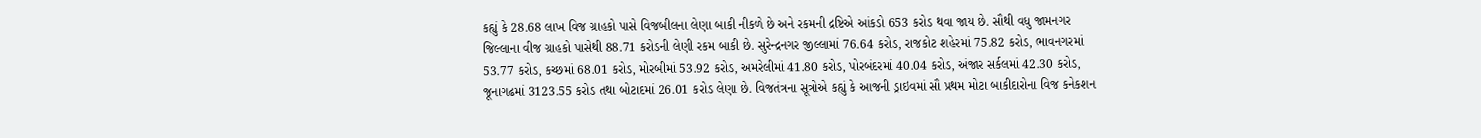કહ્યું કે 28.68 લાખ વિજ ગ્રાહકો પાસે વિજબીલના લેણા બાકી નીકળે છે અને રકમની દ્રષ્ટિએ આંકડો 653 કરોડ થવા જાય છે. સૌથી વધુ જામનગર જિલ્લાના વીજ ગ્રાહકો પાસેથી 88.71 કરોડની લેણી રકમ બાકી છે. સુરેન્દ્રનગર જીલ્લામાં 76.64 કરોડ, રાજકોટ શહેરમાં 75.82 કરોડ, ભાવનગરમાં 53.77 કરોડ, કચ્છમાં 68.01 કરોડ, મોરબીમાં 53.92 કરોડ, અમરેલીમાં 41.80 કરોડ, પોરબંદરમાં 40.04 કરોડ, અંજાર સર્કલમાં 42.30 કરોડ, જૂનાગઢમાં 3123.55 કરોડ તથા બોટાદમાં 26.01 કરોડ લેણા છે. વિજતંત્રના સૂત્રોએ કહ્યું કે આજની ડ્રાઇવમાં સૌ પ્રથમ મોટા બાકીદારોના વિજ કનેકશન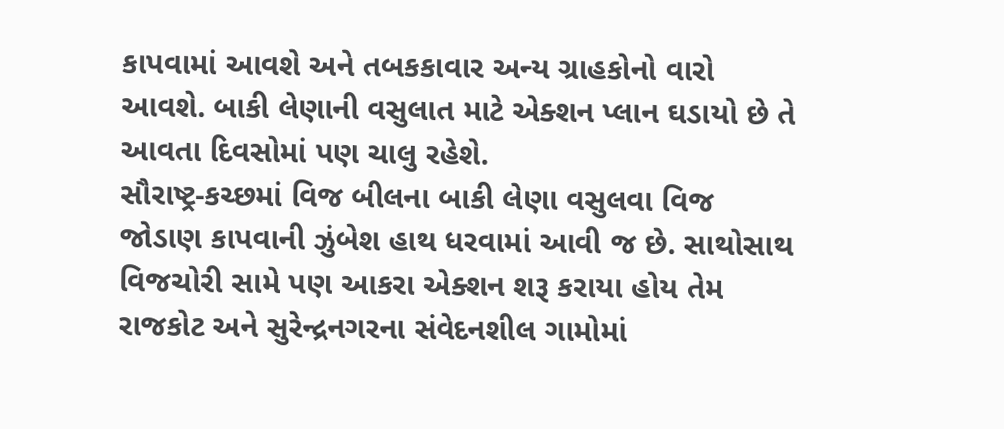કાપવામાં આવશે અને તબકકાવાર અન્ય ગ્રાહકોનો વારો આવશે. બાકી લેણાની વસુલાત માટે એક્શન પ્લાન ઘડાયો છે તે આવતા દિવસોમાં પણ ચાલુ રહેશે.
સૌરાષ્ટ્ર-કચ્છમાં વિજ બીલના બાકી લેણા વસુલવા વિજ જોડાણ કાપવાની ઝુંબેશ હાથ ધરવામાં આવી જ છે. સાથોસાથ વિજચોરી સામે પણ આકરા એક્શન શરૂ કરાયા હોય તેમ રાજકોટ અને સુરેન્દ્રનગરના સંવેદનશીલ ગામોમાં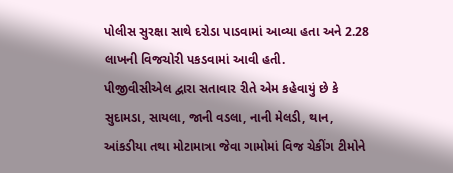પોલીસ સુરક્ષા સાથે દરોડા પાડવામાં આવ્યા હતા અને 2.28 લાખની વિજચોરી પકડવામાં આવી હતી.
પીજીવીસીએલ દ્વારા સતાવાર રીતે એમ કહેવાયું છે કે સુદામડા, સાયલા, જાની વડલા, નાની મેલડી, થાન, આંકડીયા તથા મોટામાત્રા જેવા ગામોમાં વિજ ચેકીંગ ટીમોને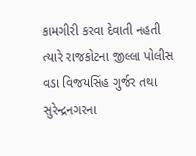કામગીરી કરવા દેવાતી નહતી ત્યારે રાજકોટના જીલ્લા પોલીસ વડા વિજયસિંહ ગુર્જર તથા સુરેન્દ્રનગરના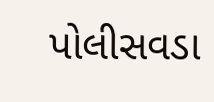પોલીસવડા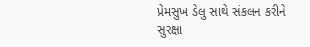પ્રેમસુખ ડેલુ સાથે સંકલન કરીને સુરક્ષા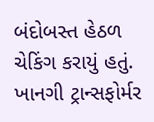બંદોબસ્ત હેઠળ ચેકિંગ કરાયું હતું. ખાનગી ટ્રાન્સફોર્મર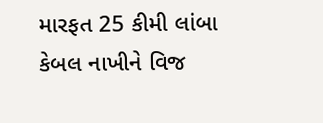મારફત 25 કીમી લાંબા કેબલ નાખીને વિજ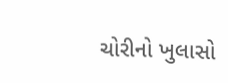ચોરીનો ખુલાસો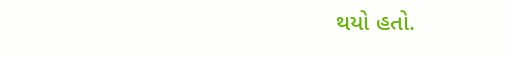થયો હતો.